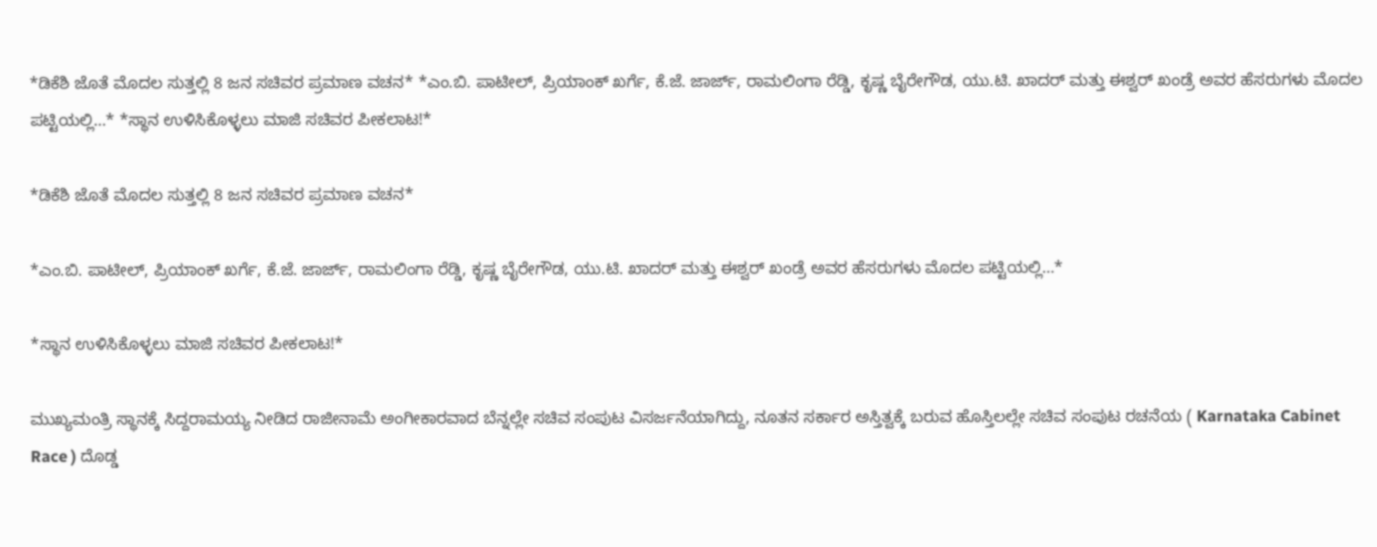*ಡಿಕೆಶಿ ಜೊತೆ ಮೊದಲ ಸುತ್ತಲ್ಲಿ 8 ಜನ ಸಚಿವರ ಪ್ರಮಾಣ ವಚನ* *ಎಂ.ಬಿ. ಪಾಟೀಲ್, ಪ್ರಿಯಾಂಕ್ ಖರ್ಗೆ, ಕೆ.ಜೆ. ಜಾರ್ಜ್, ರಾಮಲಿಂಗಾ ರೆಡ್ಡಿ, ಕೃಷ್ಣ ಬೈರೇಗೌಡ, ಯು.ಟಿ. ಖಾದರ್ ಮತ್ತು ಈಶ್ವರ್ ಖಂಡ್ರೆ ಅವರ ಹೆಸರುಗಳು ಮೊದಲ ಪಟ್ಟಿಯಲ್ಲಿ…* *ಸ್ಥಾನ ಉಳಿಸಿಕೊಳ್ಳಲು ಮಾಜಿ ಸಚಿವರ ಪೀಕಲಾಟ!*

*ಡಿಕೆಶಿ ಜೊತೆ ಮೊದಲ ಸುತ್ತಲ್ಲಿ 8 ಜನ ಸಚಿವರ ಪ್ರಮಾಣ ವಚನ*

*ಎಂ.ಬಿ. ಪಾಟೀಲ್, ಪ್ರಿಯಾಂಕ್ ಖರ್ಗೆ, ಕೆ.ಜೆ. ಜಾರ್ಜ್, ರಾಮಲಿಂಗಾ ರೆಡ್ಡಿ, ಕೃಷ್ಣ ಬೈರೇಗೌಡ, ಯು.ಟಿ. ಖಾದರ್ ಮತ್ತು ಈಶ್ವರ್ ಖಂಡ್ರೆ ಅವರ ಹೆಸರುಗಳು ಮೊದಲ ಪಟ್ಟಿಯಲ್ಲಿ…*

*ಸ್ಥಾನ ಉಳಿಸಿಕೊಳ್ಳಲು ಮಾಜಿ ಸಚಿವರ ಪೀಕಲಾಟ!*

ಮುಖ್ಯಮಂತ್ರಿ ಸ್ಥಾನಕ್ಕೆ ಸಿದ್ದರಾಮಯ್ಯ ನೀಡಿದ ರಾಜೀನಾಮೆ ಅಂಗೀಕಾರವಾದ ಬೆನ್ನಲ್ಲೇ ಸಚಿವ ಸಂಪುಟ ವಿಸರ್ಜನೆಯಾಗಿದ್ದು, ನೂತನ ಸರ್ಕಾರ ಅಸ್ತಿತ್ವಕ್ಕೆ ಬರುವ ಹೊಸ್ತಿಲಲ್ಲೇ ಸಚಿವ ಸಂಪುಟ ರಚನೆಯ ( Karnataka Cabinet Race ) ದೊಡ್ಡ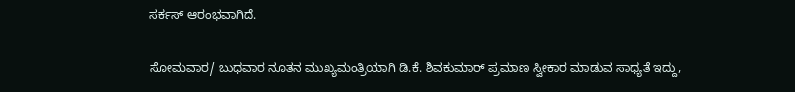ಸರ್ಕಸ್ ಆರಂಭವಾಗಿದೆ.

ಸೋಮವಾರ/ ಬುಧವಾರ ನೂತನ ಮುಖ್ಯಮಂತ್ರಿಯಾಗಿ ಡಿ.ಕೆ. ಶಿವಕುಮಾರ್ ಪ್ರಮಾಣ ಸ್ವೀಕಾರ ಮಾಡುವ ಸಾಧ್ಯತೆ ಇದ್ದು,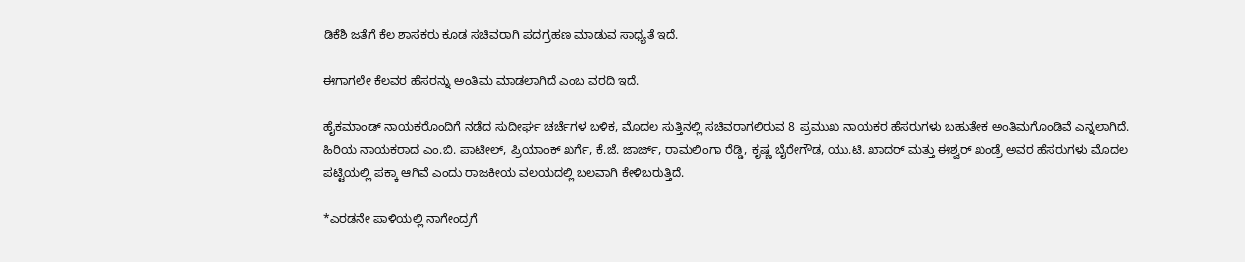ಡಿಕೆಶಿ ಜತೆಗೆ ಕೆಲ ಶಾಸಕರು ಕೂಡ ಸಚಿವರಾಗಿ ಪದಗ್ರಹಣ ಮಾಡುವ ಸಾಧ್ಯತೆ ಇದೆ.

ಈಗಾಗಲೇ ಕೆಲವರ ಹೆಸರನ್ನು ಅಂತಿಮ ಮಾಡಲಾಗಿದೆ ಎಂಬ ವರದಿ ಇದೆ.

ಹೈಕಮಾಂಡ್ ನಾಯಕರೊಂದಿಗೆ ನಡೆದ ಸುದೀರ್ಘ ಚರ್ಚೆಗಳ ಬಳಿಕ, ಮೊದಲ ಸುತ್ತಿನಲ್ಲಿ ಸಚಿವರಾಗಲಿರುವ 8 ಪ್ರಮುಖ ನಾಯಕರ ಹೆಸರುಗಳು ಬಹುತೇಕ ಅಂತಿಮಗೊಂಡಿವೆ ಎನ್ನಲಾಗಿದೆ. ಹಿರಿಯ ನಾಯಕರಾದ ಎಂ.ಬಿ. ಪಾಟೀಲ್, ಪ್ರಿಯಾಂಕ್ ಖರ್ಗೆ, ಕೆ.ಜೆ. ಜಾರ್ಜ್, ರಾಮಲಿಂಗಾ ರೆಡ್ಡಿ, ಕೃಷ್ಣ ಬೈರೇಗೌಡ, ಯು.ಟಿ. ಖಾದರ್ ಮತ್ತು ಈಶ್ವರ್ ಖಂಡ್ರೆ ಅವರ ಹೆಸರುಗಳು ಮೊದಲ ಪಟ್ಟಿಯಲ್ಲಿ ಪಕ್ಕಾ ಆಗಿವೆ ಎಂದು ರಾಜಕೀಯ ವಲಯದಲ್ಲಿ ಬಲವಾಗಿ ಕೇಳಿಬರುತ್ತಿದೆ.

*ಎರಡನೇ ಪಾಳಿಯಲ್ಲಿ ನಾಗೇಂದ್ರಗೆ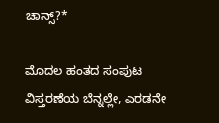ಚಾನ್ಸ್?*

ಮೊದಲ ಹಂತದ ಸಂಪುಟ ವಿಸ್ತರಣೆಯ ಬೆನ್ನಲ್ಲೇ, ಎರಡನೇ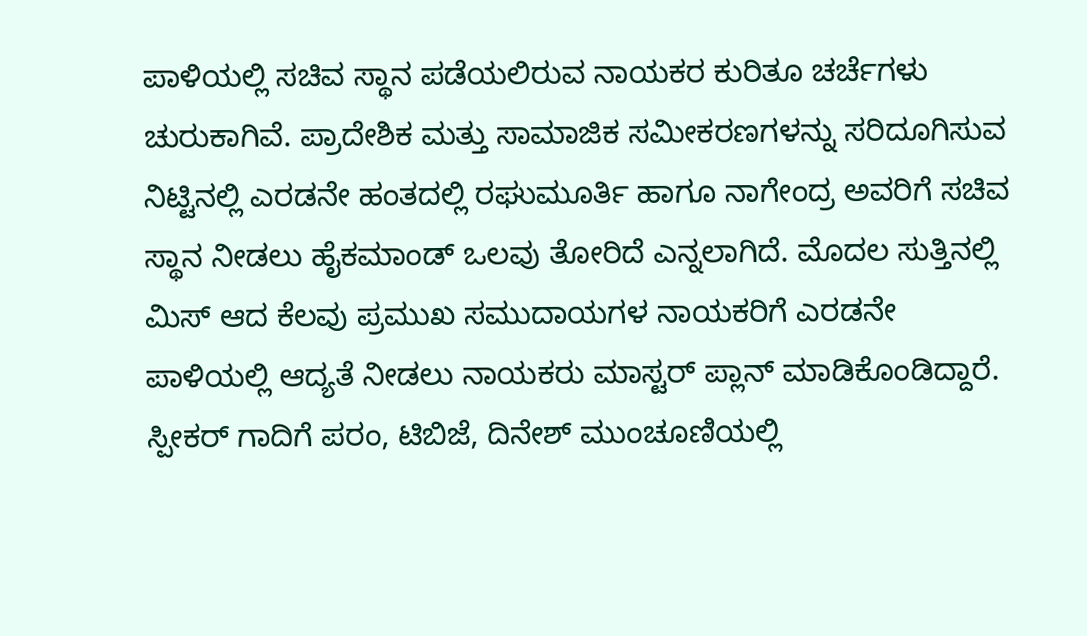ಪಾಳಿಯಲ್ಲಿ ಸಚಿವ ಸ್ಥಾನ ಪಡೆಯಲಿರುವ ನಾಯಕರ ಕುರಿತೂ ಚರ್ಚೆಗಳು ಚುರುಕಾಗಿವೆ. ಪ್ರಾದೇಶಿಕ ಮತ್ತು ಸಾಮಾಜಿಕ ಸಮೀಕರಣಗಳನ್ನು ಸರಿದೂಗಿಸುವ ನಿಟ್ಟಿನಲ್ಲಿ ಎರಡನೇ ಹಂತದಲ್ಲಿ ರಘುಮೂರ್ತಿ ಹಾಗೂ ನಾಗೇಂದ್ರ ಅವರಿಗೆ ಸಚಿವ ಸ್ಥಾನ ನೀಡಲು ಹೈಕಮಾಂಡ್ ಒಲವು ತೋರಿದೆ ಎನ್ನಲಾಗಿದೆ. ಮೊದಲ ಸುತ್ತಿನಲ್ಲಿ ಮಿಸ್ ಆದ ಕೆಲವು ಪ್ರಮುಖ ಸಮುದಾಯಗಳ ನಾಯಕರಿಗೆ ಎರಡನೇ ಪಾಳಿಯಲ್ಲಿ ಆದ್ಯತೆ ನೀಡಲು ನಾಯಕರು ಮಾಸ್ಟರ್ ಪ್ಲಾನ್ ಮಾಡಿಕೊಂಡಿದ್ದಾರೆ.
ಸ್ಪೀಕರ್ ಗಾದಿಗೆ ಪರಂ, ಟಿಬಿಜೆ, ದಿನೇಶ್ ಮುಂಚೂಣಿಯಲ್ಲಿ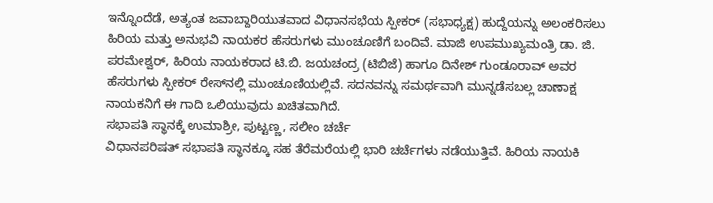ಇನ್ನೊಂದೆಡೆ, ಅತ್ಯಂತ ಜವಾಬ್ದಾರಿಯುತವಾದ ವಿಧಾನಸಭೆಯ ಸ್ಪೀಕರ್ (ಸಭಾಧ್ಯಕ್ಷ) ಹುದ್ದೆಯನ್ನು ಅಲಂಕರಿಸಲು ಹಿರಿಯ ಮತ್ತು ಅನುಭವಿ ನಾಯಕರ ಹೆಸರುಗಳು ಮುಂಚೂಣಿಗೆ ಬಂದಿವೆ. ಮಾಜಿ ಉಪಮುಖ್ಯಮಂತ್ರಿ ಡಾ. ಜಿ. ಪರಮೇಶ್ವರ್, ಹಿರಿಯ ನಾಯಕರಾದ ಟಿ.ಬಿ. ಜಯಚಂದ್ರ (ಟಿಬಿಜೆ) ಹಾಗೂ ದಿನೇಶ್ ಗುಂಡೂರಾವ್ ಅವರ ಹೆಸರುಗಳು ಸ್ಪೀಕರ್ ರೇಸ್‌ನಲ್ಲಿ ಮುಂಚೂಣಿಯಲ್ಲಿವೆ. ಸದನವನ್ನು ಸಮರ್ಥವಾಗಿ ಮುನ್ನಡೆಸಬಲ್ಲ ಚಾಣಾಕ್ಷ ನಾಯಕನಿಗೆ ಈ ಗಾದಿ ಒಲಿಯುವುದು ಖಚಿತವಾಗಿದೆ.
ಸಭಾಪತಿ ಸ್ಥಾನಕ್ಕೆ ಉಮಾಶ್ರೀ, ಪುಟ್ಟಣ್ಣ, ಸಲೀಂ ಚರ್ಚೆ
ವಿಧಾನಪರಿಷತ್ ಸಭಾಪತಿ ಸ್ಥಾನಕ್ಕೂ ಸಹ ತೆರೆಮರೆಯಲ್ಲಿ ಭಾರಿ ಚರ್ಚೆಗಳು ನಡೆಯುತ್ತಿವೆ. ಹಿರಿಯ ನಾಯಕಿ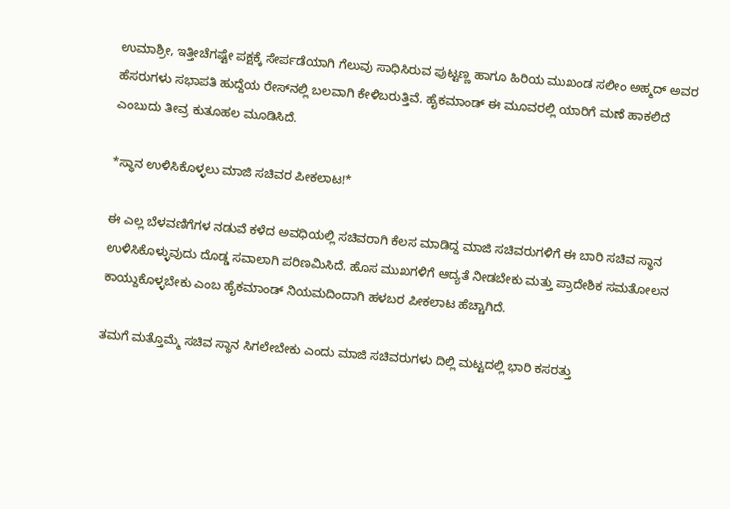ಉಮಾಶ್ರೀ, ಇತ್ತೀಚೆಗಷ್ಟೇ ಪಕ್ಷಕ್ಕೆ ಸೇರ್ಪಡೆಯಾಗಿ ಗೆಲುವು ಸಾಧಿಸಿರುವ ಪುಟ್ಟಣ್ಣ ಹಾಗೂ ಹಿರಿಯ ಮುಖಂಡ ಸಲೀಂ ಅಹ್ಮದ್ ಅವರ ಹೆಸರುಗಳು ಸಭಾಪತಿ ಹುದ್ದೆಯ ರೇಸ್‌ನಲ್ಲಿ ಬಲವಾಗಿ ಕೇಳಿಬರುತ್ತಿವೆ. ಹೈಕಮಾಂಡ್ ಈ ಮೂವರಲ್ಲಿ ಯಾರಿಗೆ ಮಣೆ ಹಾಕಲಿದೆ ಎಂಬುದು ತೀವ್ರ ಕುತೂಹಲ ಮೂಡಿಸಿದೆ.

*ಸ್ಥಾನ ಉಳಿಸಿಕೊಳ್ಳಲು ಮಾಜಿ ಸಚಿವರ ಪೀಕಲಾಟ!*

ಈ ಎಲ್ಲ ಬೆಳವಣಿಗೆಗಳ ನಡುವೆ ಕಳೆದ ಅವಧಿಯಲ್ಲಿ ಸಚಿವರಾಗಿ ಕೆಲಸ ಮಾಡಿದ್ದ ಮಾಜಿ ಸಚಿವರುಗಳಿಗೆ ಈ ಬಾರಿ ಸಚಿವ ಸ್ಥಾನ ಉಳಿಸಿಕೊಳ್ಳುವುದು ದೊಡ್ಡ ಸವಾಲಾಗಿ ಪರಿಣಮಿಸಿದೆ. ಹೊಸ ಮುಖಗಳಿಗೆ ಆದ್ಯತೆ ನೀಡಬೇಕು ಮತ್ತು ಪ್ರಾದೇಶಿಕ ಸಮತೋಲನ ಕಾಯ್ದುಕೊಳ್ಳಬೇಕು ಎಂಬ ಹೈಕಮಾಂಡ್ ನಿಯಮದಿಂದಾಗಿ ಹಳಬರ ಪೀಕಲಾಟ ಹೆಚ್ಚಾಗಿದೆ.

ತಮಗೆ ಮತ್ತೊಮ್ಮೆ ಸಚಿವ ಸ್ಥಾನ ಸಿಗಲೇಬೇಕು ಎಂದು ಮಾಜಿ ಸಚಿವರುಗಳು ದಿಲ್ಲಿ ಮಟ್ಟದಲ್ಲಿ ಭಾರಿ ಕಸರತ್ತು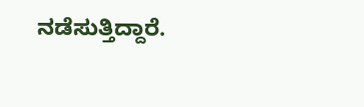ನಡೆಸುತ್ತಿದ್ದಾರೆ.